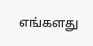எங்களது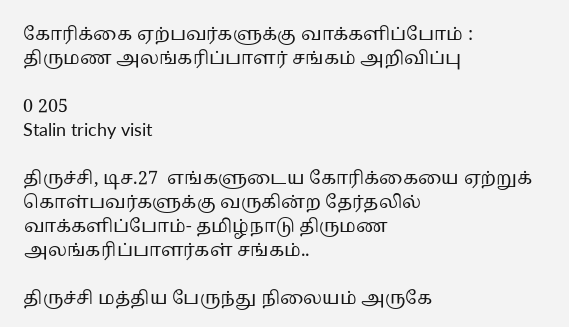கோரிக்கை ஏற்பவர்களுக்கு வாக்களிப்போம் : திருமண அலங்கரிப்பாளர் சங்கம் அறிவிப்பு

0 205
Stalin trichy visit

திருச்சி, டிச.27  எங்களுடைய கோரிக்கையை ஏற்றுக் கொள்பவர்களுக்கு வருகின்ற தேர்தலில் வாக்களிப்போம்- தமிழ்நாடு திருமண அலங்கரிப்பாளர்கள் சங்கம்..

திருச்சி மத்திய பேருந்து நிலையம் அருகே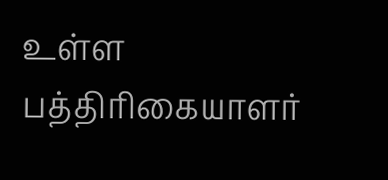உள்ள பத்திரிகையாளர்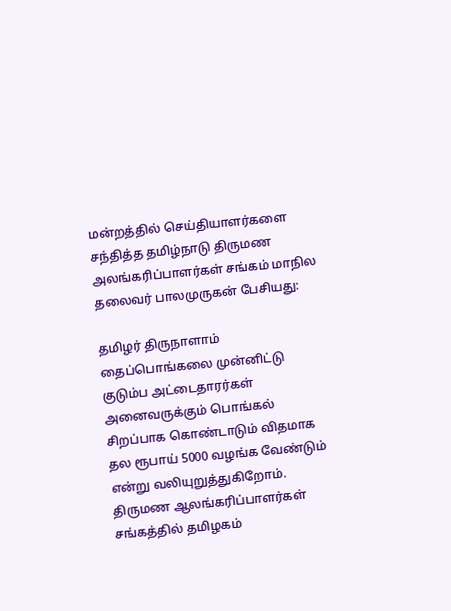மன்றத்தில் செய்தியாளர்களை சந்தித்த தமிழ்நாடு திருமண அலங்கரிப்பாளர்கள் சங்கம் மாநில தலைவர் பாலமுருகன் பேசியது:

தமிழர் திருநாளாம் தைப்பொங்கலை முன்னிட்டு குடும்ப அட்டைதாரர்கள் அனைவருக்கும் பொங்கல் சிறப்பாக கொண்டாடும் விதமாக தல ரூபாய் 5000 வழங்க வேண்டும் என்று வலியுறுத்துகிறோம். திருமண ஆலங்கரிப்பாளர்கள் சங்கத்தில் தமிழகம்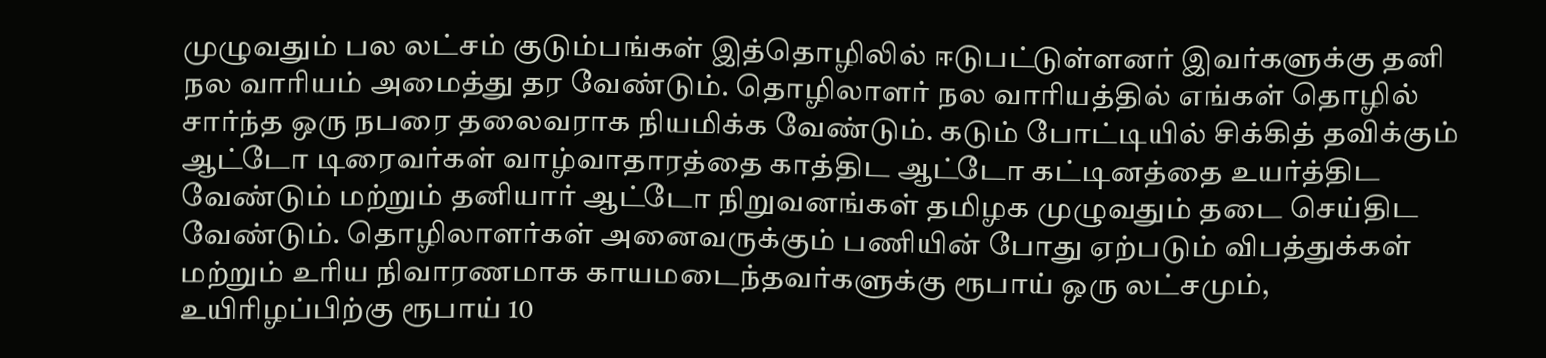முழுவதும் பல லட்சம் குடும்பங்கள் இத்தொழிலில் ஈடுபட்டுள்ளனர் இவர்களுக்கு தனி நல வாரியம் அமைத்து தர வேண்டும். தொழிலாளர் நல வாரியத்தில் எங்கள் தொழில் சார்ந்த ஒரு நபரை தலைவராக நியமிக்க வேண்டும். கடும் போட்டியில் சிக்கித் தவிக்கும் ஆட்டோ டிரைவர்கள் வாழ்வாதாரத்தை காத்திட ஆட்டோ கட்டினத்தை உயர்த்திட வேண்டும் மற்றும் தனியார் ஆட்டோ நிறுவனங்கள் தமிழக முழுவதும் தடை செய்திட வேண்டும். தொழிலாளர்கள் அனைவருக்கும் பணியின் போது ஏற்படும் விபத்துக்கள் மற்றும் உரிய நிவாரணமாக காயமடைந்தவர்களுக்கு ரூபாய் ஒரு லட்சமும், உயிரிழப்பிற்கு ரூபாய் 10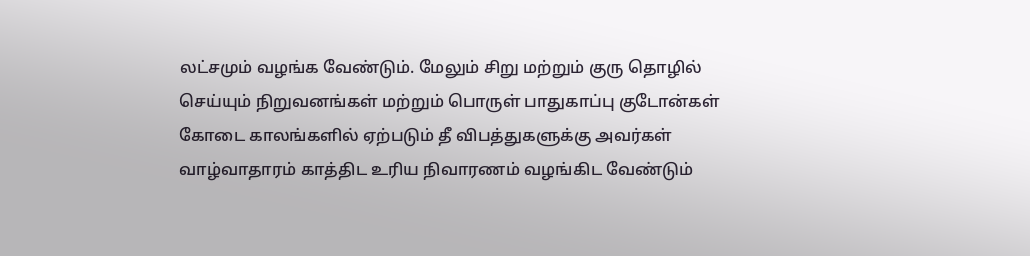லட்சமும் வழங்க வேண்டும். மேலும் சிறு மற்றும் குரு தொழில் செய்யும் நிறுவனங்கள் மற்றும் பொருள் பாதுகாப்பு குடோன்கள் கோடை காலங்களில் ஏற்படும் தீ விபத்துகளுக்கு அவர்கள் வாழ்வாதாரம் காத்திட உரிய நிவாரணம் வழங்கிட வேண்டும்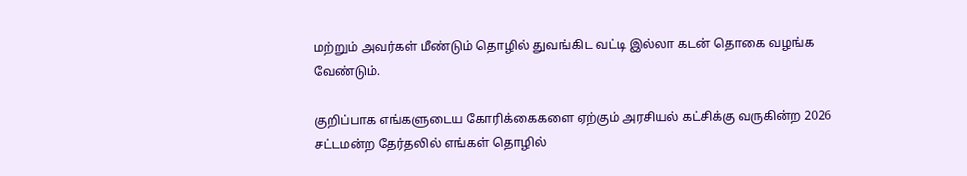மற்றும் அவர்கள் மீண்டும் தொழில் துவங்கிட வட்டி இல்லா கடன் தொகை வழங்க வேண்டும்.

குறிப்பாக எங்களுடைய கோரிக்கைகளை ஏற்கும் அரசியல் கட்சிக்கு வருகின்ற 2026 சட்டமன்ற தேர்தலில் எங்கள் தொழில்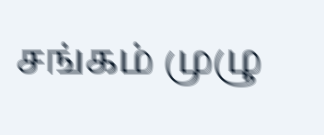சங்கம் முழு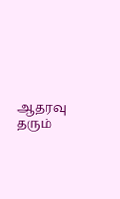ஆதரவு தரும்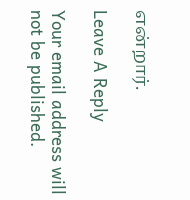என்றார்.

Leave A Reply

Your email address will not be published.